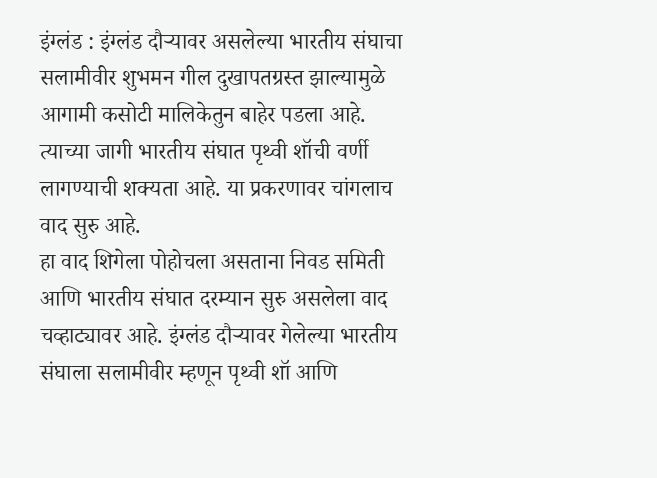इंग्लंड : इंग्लंड दौऱ्यावर असलेल्या भारतीय संघाचा सलामीवीर शुभमन गील दुखापतग्रस्त झाल्यामुळे आगामी कसोटी मालिकेतुन बाहेर पडला आहे. त्याच्या जागी भारतीय संघात पृथ्वी शॉची वर्णी लागण्याची शक्यता आहे. या प्रकरणावर चांगलाच वाद सुरु आहे.
हा वाद शिगेला पोहोचला असताना निवड समिती आणि भारतीय संघात दरम्यान सुरु असलेला वाद चव्हाट्यावर आहे. इंग्लंड दौऱ्यावर गेलेल्या भारतीय संघाला सलामीवीर म्हणून पृथ्वी शॉ आणि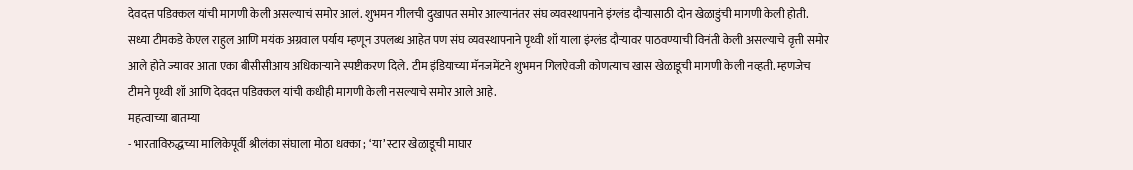देवदत्त पडिक्कल यांची मागणी केली असल्याचं समोर आलं. शुभमन गीलची दुखापत समोर आल्यानंतर संघ व्यवस्थापनाने इंग्लंड दौऱ्यासाठी दोन खेळाडुंची मागणी केली होती.
सध्या टीमकडे केएल राहुल आणि मयंक अग्रवाल पर्याय म्हणून उपलब्ध आहेत पण संघ व्यवस्थापनाने पृथ्वी शॉ याला इंग्लंड दौऱ्यावर पाठवण्याची विनंती केली असल्याचे वृत्ती समोर आले होते ज्यावर आता एका बीसीसीआय अधिकाऱ्याने स्पष्टीकरण दिले. टीम इंडियाच्या मॅनजमेंटने शुभमन गिलऐवजी कोणत्याच खास खेळाडूची मागणी केली नव्हती. म्हणजेच टीमने पृथ्वी शॉ आणि देवदत्त पडिक्कल यांची कधीही मागणी केली नसल्याचे समोर आले आहे.
महत्वाच्या बातम्या
- भारताविरुद्धच्या मालिकेपूर्वी श्रीलंका संघाला मोठा धक्का ; ‘या’ स्टार खेळाडूची माघार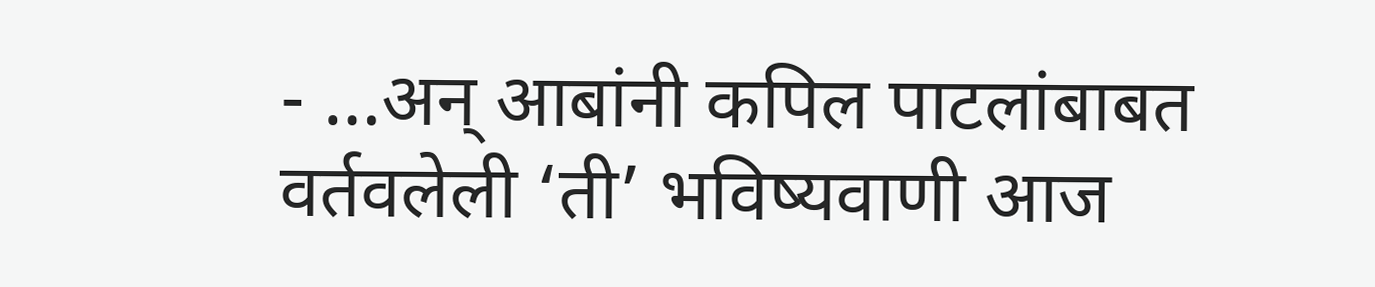- …अन् आबांनी कपिल पाटलांबाबत वर्तवलेली ‘ती’ भविष्यवाणी आज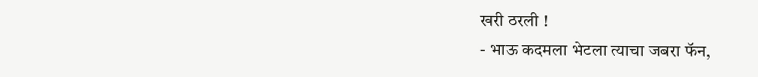खरी ठरली !
- भाऊ कदमला भेटला त्याचा जबरा फॅन,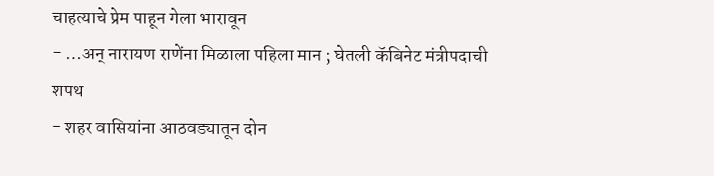चाहत्याचे प्रेम पाहून गेला भारावून
- …अन् नारायण राणेंना मिळाला पहिला मान ; घेतली कॅबिनेट मंत्रीपदाची शपथ
- शहर वासियांना आठवड्यातून दोन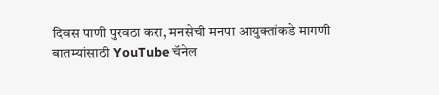दिवस पाणी पुरवठा करा, मनसेची मनपा आयुक्तांकडे मागणी
बातम्यांसाठी YouTube चॅनेल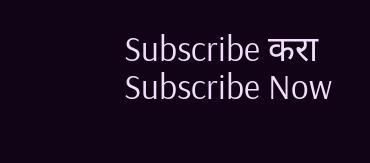Subscribe करा
Subscribe Now